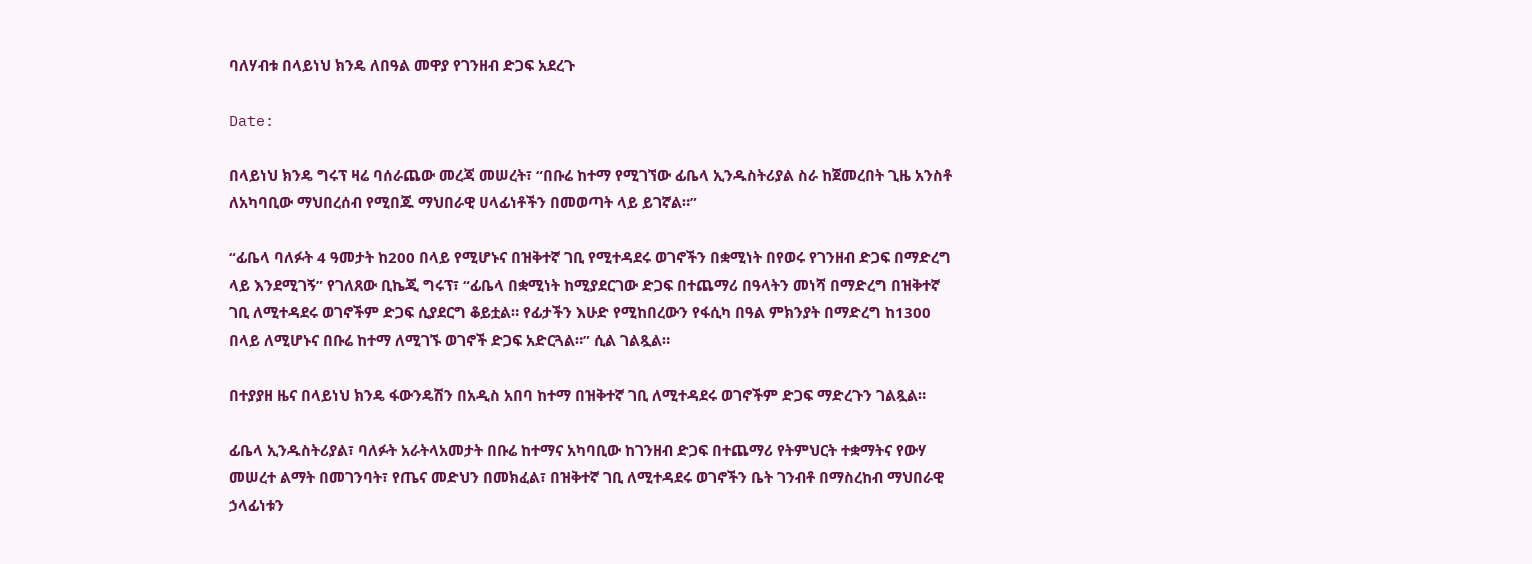ባለሃብቱ በላይነህ ክንዴ ለበዓል መዋያ የገንዘብ ድጋፍ አደረጉ

Date:

በላይነህ ክንዴ ግሩፕ ዛሬ ባሰራጨው መረጃ መሠረት፣ “በቡሬ ከተማ የሚገኘው ፊቤላ ኢንዱስትሪያል ስራ ከጀመረበት ጊዜ አንስቶ ለአካባቢው ማህበረሰብ የሚበጁ ማህበራዊ ሀላፊነቶችን በመወጣት ላይ ይገኛል።”

“ፊቤላ ባለፉት 4 ዓመታት ከ200 በላይ የሚሆኑና በዝቅተኛ ገቢ የሚተዳደሩ ወገኖችን በቋሚነት በየወሩ የገንዘብ ድጋፍ በማድረግ ላይ እንደሚገኝ” የገለጸው ቢኬጂ ግሩፕ፣ “ፊቤላ በቋሚነት ከሚያደርገው ድጋፍ በተጨማሪ በዓላትን መነሻ በማድረግ በዝቅተኛ ገቢ ለሚተዳደሩ ወገኖችም ድጋፍ ሲያደርግ ቆይቷል። የፊታችን እሁድ የሚከበረውን የፋሲካ በዓል ምክንያት በማድረግ ከ1300 በላይ ለሚሆኑና በቡሬ ከተማ ለሚገኙ ወገኖች ድጋፍ አድርጓል።” ሲል ገልጿል።

በተያያዘ ዜና በላይነህ ክንዴ ፋውንዴሽን በአዲስ አበባ ከተማ በዝቅተኛ ገቢ ለሚተዳደሩ ወገኖችም ድጋፍ ማድረጉን ገልጿል።

ፊቤላ ኢንዱስትሪያል፣ ባለፉት አራትላአመታት በቡሬ ከተማና አካባቢው ከገንዘብ ድጋፍ በተጨማሪ የትምህርት ተቋማትና የውሃ መሠረተ ልማት በመገንባት፣ የጤና መድህን በመክፈል፣ በዝቅተኛ ገቢ ለሚተዳደሩ ወገኖችን ቤት ገንብቶ በማስረከብ ማህበራዊ ኃላፊነቱን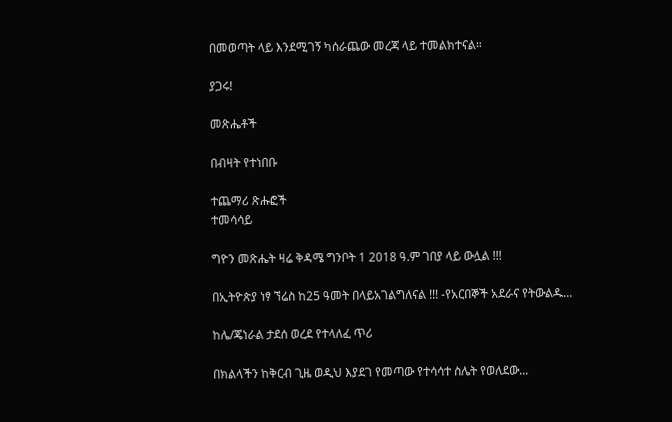በመወጣት ላይ እንደሚገኝ ካሰራጨው መረጃ ላይ ተመልክተናል።

ያጋሩ!

መጽሔቶች

በብዛት የተነበቡ

ተጨማሪ ጽሑፎች
ተመሳሳይ

ግዮን መጽሔት ዛሬ ቅዳሜ ግንቦት 1 2018 ዓ.ም ገበያ ላይ ውሏል !!!

በኢትዮጵያ ነፃ ኘሬስ ከ25 ዓመት በላይአገልግለናል !!! -የአርበኞች አደራና የትውልዱ...

ከሌ/ጄነራል ታደሰ ወረደ የተላለፈ ጥሪ

በክልላችን ከቅርብ ጊዜ ወዲህ እያደገ የመጣው የተሳሳተ ስሌት የወለደው...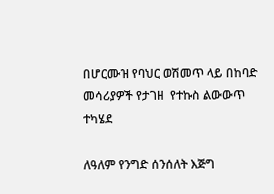በሆርሙዝ የባህር ወሽመጥ ላይ በከባድ መሳሪያዎች የታገዘ  የተኩስ ልውውጥ ተካሄደ

ለዓለም የንግድ ሰንሰለት እጅግ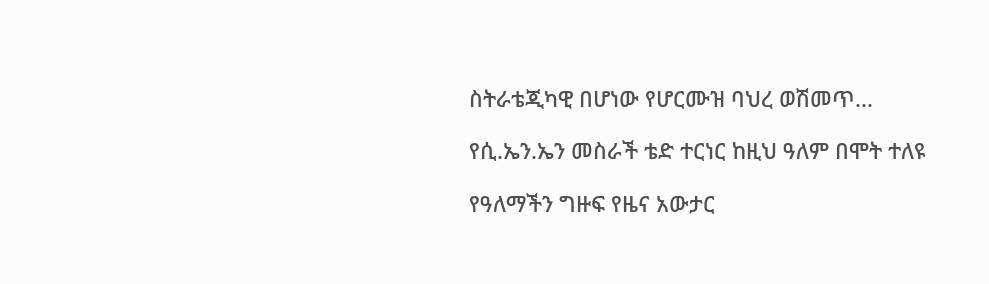ስትራቴጂካዊ በሆነው የሆርሙዝ ባህረ ወሽመጥ...

የሲ.ኤን.ኤን መስራች ቴድ ተርነር ከዚህ ዓለም በሞት ተለዩ

የዓለማችን ግዙፍ የዜና አውታር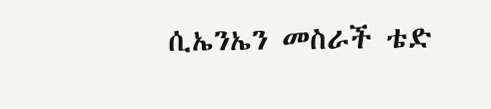ሲኤንኤን መስራች ቴድ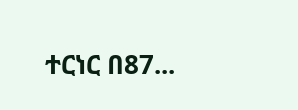ተርነር በ87...